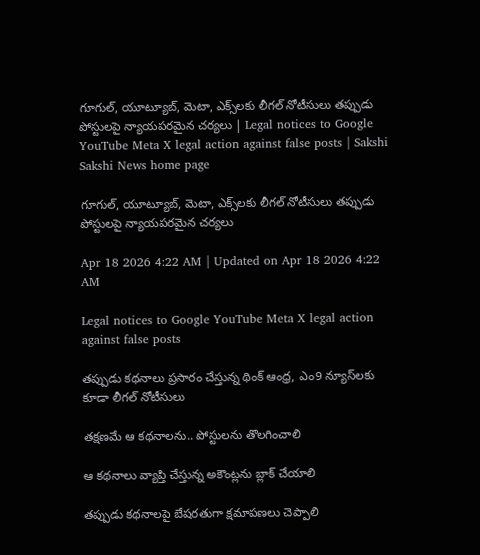గూగుల్, యూట్యూబ్, మెటా, ఎక్స్‌లకు లీగల్‌ నోటీసులు తప్పుడు పోస్టులపై న్యాయపరమైన చర్యలు | Legal notices to Google YouTube Meta X legal action against false posts | Sakshi
Sakshi News home page

గూగుల్, యూట్యూబ్, మెటా, ఎక్స్‌లకు లీగల్‌ నోటీసులు తప్పుడు పోస్టులపై న్యాయపరమైన చర్యలు

Apr 18 2026 4:22 AM | Updated on Apr 18 2026 4:22 AM

Legal notices to Google YouTube Meta X legal action against false posts

తప్పుడు కథనాలు ప్రసారం చేస్తున్న థింక్‌ ఆంధ్ర, ఎం9 న్యూస్‌లకు కూడా లీగల్‌ నోటీసులు

తక్షణమే ఆ కథనాలను.. పోస్టులను తొలగించాలి

ఆ కథనాలు వ్యాప్తి చేస్తున్న అకౌంట్లను బ్లాక్‌ చేయాలి

తప్పుడు కథనాలపై బేషరతుగా క్షమాపణలు చెప్పాలి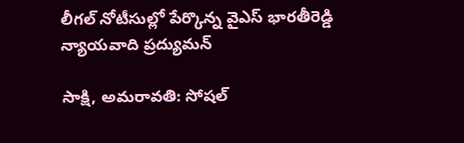లీగల్‌ నోటీసుల్లో పేర్కొన్న వైఎస్‌ భారతీరెడ్డి న్యాయవాది ప్రద్యుమన్‌

సాక్షి, అమరావతి: సోషల్‌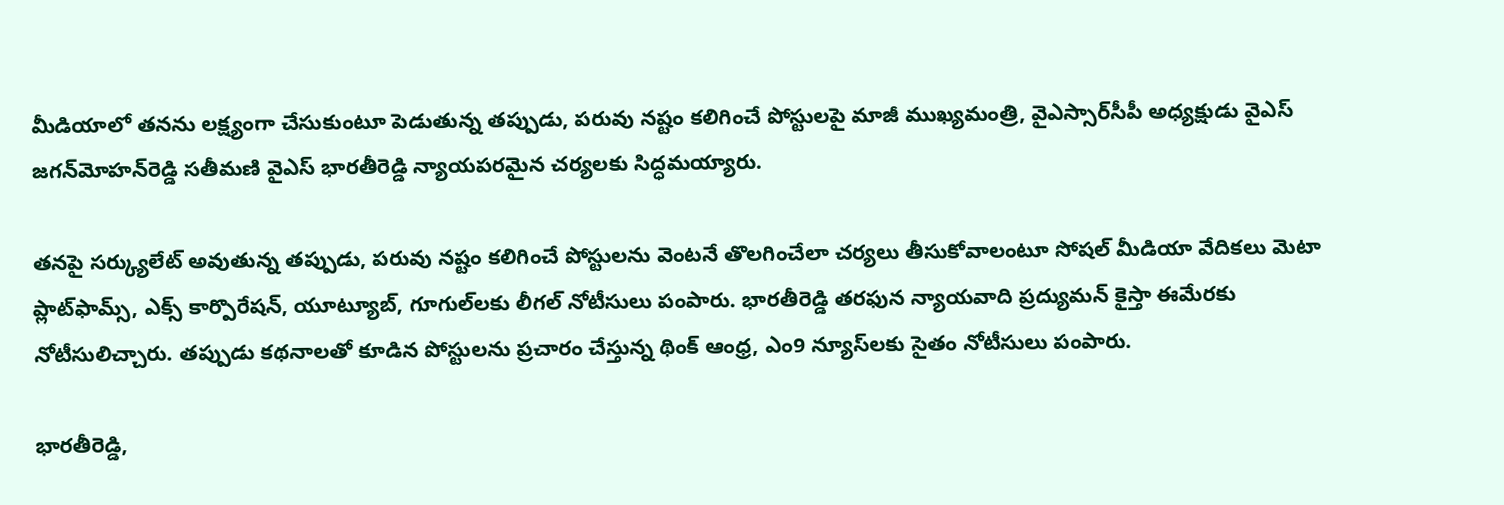మీడియాలో తనను లక్ష్యంగా చేసుకుంటూ పెడుతున్న తప్పుడు, పరువు నష్టం కలిగించే పోస్టులపై మాజీ ముఖ్యమంత్రి, వైఎస్సార్‌సీపీ అధ్యక్షుడు వైఎస్‌ జగన్‌మోహన్‌రెడ్డి సతీమణి వైఎస్‌ భారతీరెడ్డి న్యాయపరమైన చర్యలకు సిద్ధమయ్యారు.

తనపై సర్క్యులేట్‌ అవుతున్న తప్పుడు, పరువు నష్టం కలిగించే పోస్టులను వెంటనే తొలగించేలా చర్యలు తీసుకోవాలంటూ సోషల్‌ మీడియా వేదికలు మెటా ప్లాట్‌ఫామ్స్, ఎక్స్‌ కార్పొరేషన్, యూట్యూబ్, గూగుల్‌లకు లీగల్‌ నోటీసులు పంపారు. భారతీరెడ్డి తరఫున న్యాయవాది ప్రద్యుమన్‌ కైస్తా ఈమేరకు నోటీసులిచ్చారు. తప్పుడు కథనాలతో కూడిన పోస్టులను ప్రచారం చేస్తున్న థింక్‌ ఆంధ్ర, ఎం9 న్యూస్‌లకు సైతం నోటీసులు పంపారు.

భారతీరెడ్డి,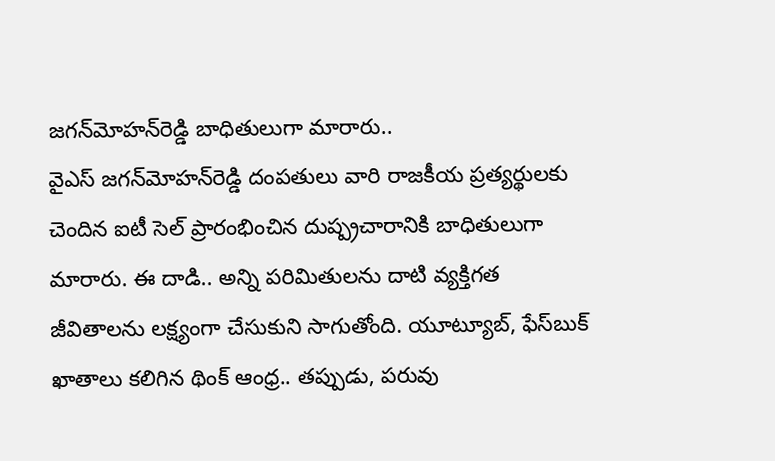జగన్‌మోహన్‌రెడ్డి బాధితులుగా మారారు..
వైఎస్‌ జగన్‌మోహన్‌రెడ్డి దంపతులు వారి రాజకీయ ప్రత్యర్థులకు చెందిన ఐటీ సెల్‌ ప్రారంభించిన దుష్ప్రచారానికి బాధితులుగా మారారు. ఈ దాడి.. అన్ని పరిమితులను దాటి వ్యక్తిగత జీవితాలను లక్ష్యంగా చేసుకుని సాగుతోంది. యూట్యూబ్, ఫేస్‌బుక్‌ ఖాతాలు కలిగిన థింక్‌ ఆంధ్ర.. తప్పుడు, పరువు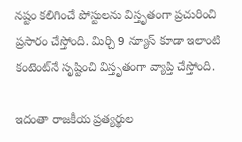నష్టం కలిగించే పోస్టులను విస్తృతంగా ప్రచురించి ప్రసారం చేస్తోంది. మిర్చి 9 న్యూస్‌ కూడా ఇలాంటి కంటెంట్‌నే సృష్టించి విస్తృతంగా వ్యాప్తి చేస్తోంది.

ఇదంతా రాజకీయ ప్రత్యర్థుల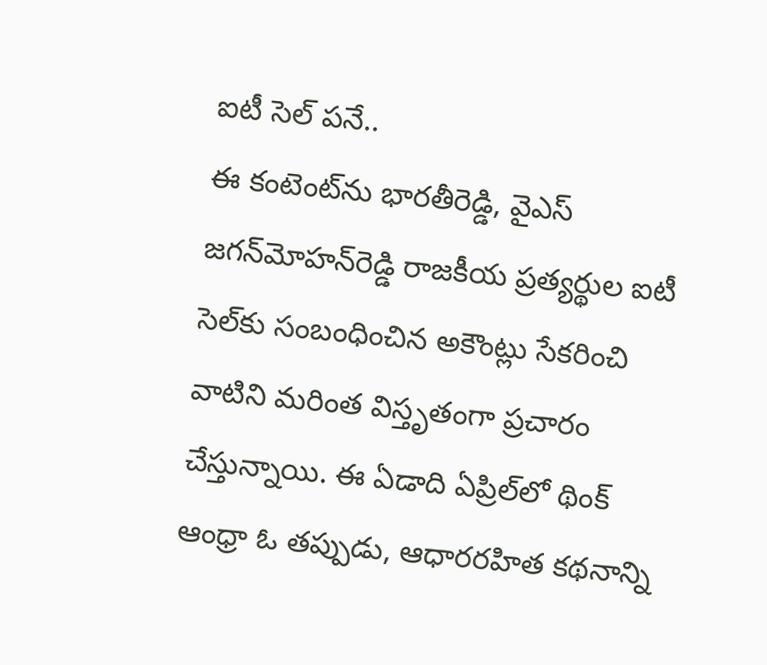ఐటీ సెల్‌ పనే..
ఈ కంటెంట్‌ను భారతీరెడ్డి, వైఎస్‌ జగన్‌మోహన్‌రెడ్డి రాజకీయ ప్రత్యర్థుల ఐటీ సెల్‌కు సంబంధించిన అకౌంట్లు సేకరించి వాటిని మరింత విస్తృతంగా ప్రచారం చేస్తున్నాయి. ఈ ఏడాది ఏప్రిల్‌లో థింక్‌ ఆంధ్రా ఓ తప్పుడు, ఆధారరహిత కథనాన్ని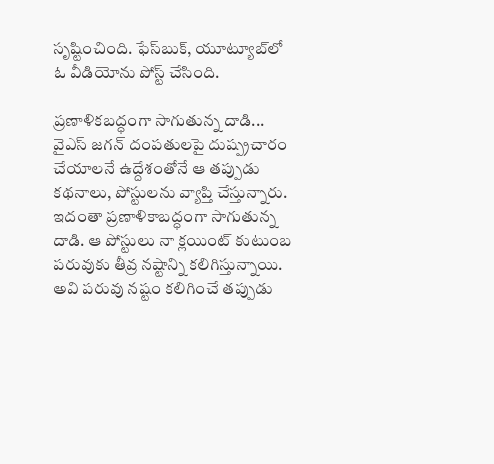సృష్టించింది. ఫేస్‌బుక్, యూట్యూబ్‌లో ఓ వీడియోను పోస్ట్‌ చేసింది.

ప్రణాళికబద్ధంగా సాగుతున్న దాడి...
వైఎస్‌ జగన్‌ దంపతులపై దుష్ప్రచారం చేయాలనే ఉద్దేశంతోనే ఆ తప్పుడు కథనాలు, పోస్టులను వ్యాప్తి చేస్తున్నారు. ఇదంతా ప్రణాళికాబద్ధంగా సాగుతున్న దాడి. ఆ పోస్టులు నా క్లయింట్‌ కుటుంబ పరువుకు తీవ్ర నష్టాన్ని కలిగిస్తున్నాయి. అవి పరువు నష్టం కలిగించే తప్పుడు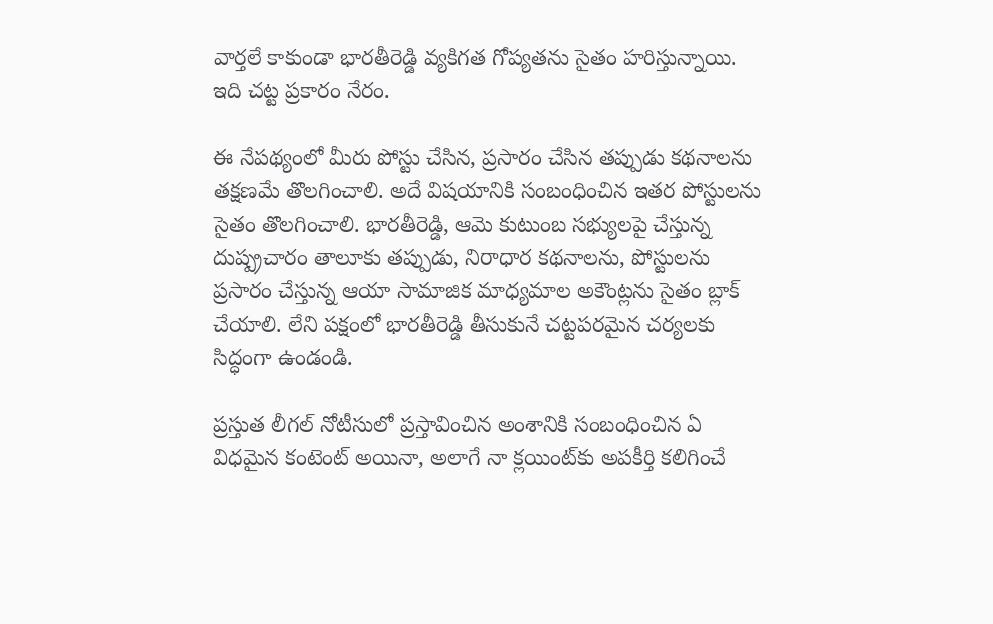వార్తలే కాకుండా భారతీరెడ్డి వ్యకిగత గోప్యతను సైతం హరిస్తున్నాయి. ఇది చట్ట ప్రకారం నేరం.

ఈ నేపథ్యంలో మీరు పోస్టు చేసిన, ప్రసారం చేసిన తప్పుడు కథనాలను తక్షణమే తొలగించాలి. అదే విషయానికి సంబంధించిన ఇతర పోస్టులను సైతం తొలగించాలి. భారతీరెడ్డి, ఆమె కుటుంబ సభ్యులపై చేస్తున్న దుష్ప్రచారం తాలూకు తప్పుడు, నిరాధార కథనాలను, పోస్టులను ప్రసారం చేస్తున్న ఆయా సామాజిక మాధ్యమాల అకౌంట్లను సైతం బ్లాక్‌ చేయాలి. లేని పక్షంలో భారతీరెడ్డి తీసుకునే చట్టపరమైన చర్యలకు సిద్ధంగా ఉండండి.

ప్రస్తుత లీగల్‌ నోటీసులో ప్రస్తావించిన అంశానికి సంబంధించిన ఏ విధమైన కంటెంట్‌ అయినా, అలాగే నా క్లయింట్‌కు అపకీర్తి కలిగించే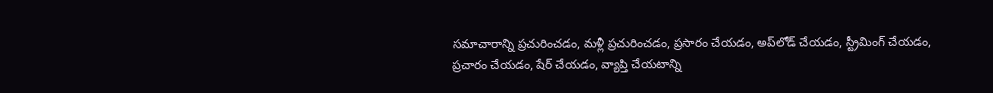సమాచారాన్ని ప్రచురించడం, మళ్లీ ప్రచురించడం, ప్రసారం చేయడం, అప్‌లోడ్‌ చేయడం, స్ట్రీమింగ్‌ చేయడం, ప్రచారం చేయడం, షేర్‌ చేయడం, వ్యాప్తి చేయటాన్ని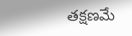తక్షణమే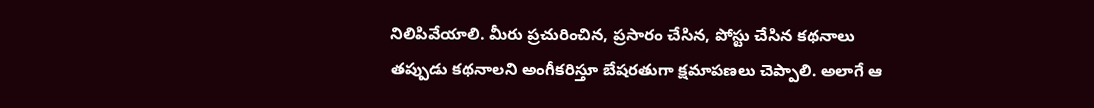నిలిపివేయాలి. మీరు ప్రచురించిన, ప్రసారం చేసిన, పోస్టు చేసిన కథనాలు తప్పుడు కథనాలని అంగీకరిస్తూ బేషరతుగా క్షమాపణలు చెప్పాలి. అలాగే ఆ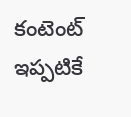కంటెంట్‌ ఇప్పటికే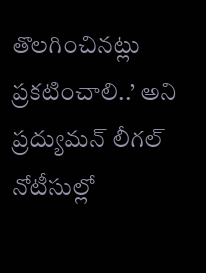తొలగించినట్లు ప్రకటించాలి..’ అని ప్రద్యుమన్‌ లీగల్‌ నోటీసుల్లో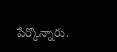పేర్కొన్నారు.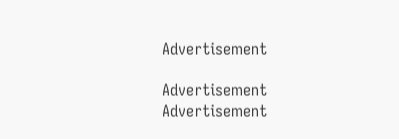Advertisement

Advertisement
Advertisement